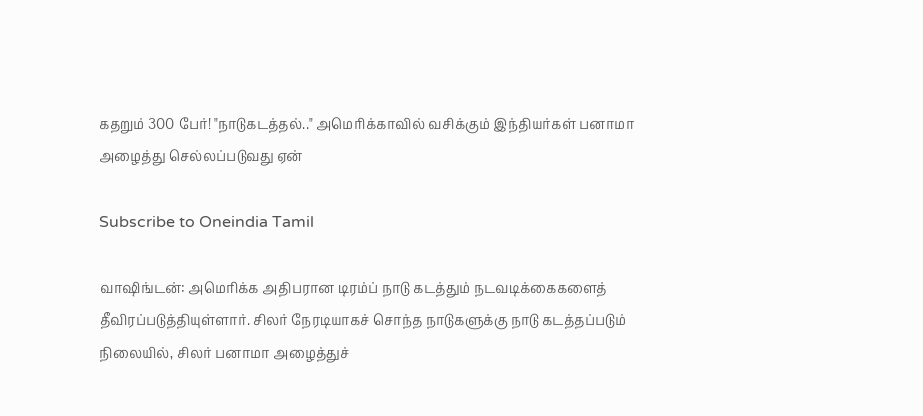கதறும் 300 பேர்! "நாடுகடத்தல்.." அமெரிக்காவில் வசிக்கும் இந்தியர்கள் பனாமா அழைத்து செல்லப்படுவது ஏன்

Subscribe to Oneindia Tamil

வாஷிங்டன்: அமெரிக்க அதிபரான டிரம்ப் நாடு கடத்தும் நடவடிக்கைகளைத் தீவிரப்படுத்தியுள்ளார். சிலர் நேரடியாகச் சொந்த நாடுகளுக்கு நாடு கடத்தப்படும் நிலையில், சிலர் பனாமா அழைத்துச்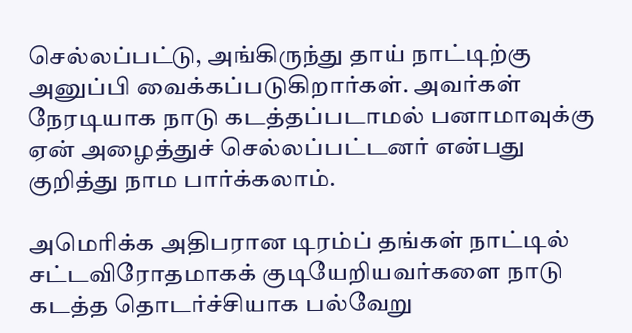செல்லப்பட்டு, அங்கிருந்து தாய் நாட்டிற்கு அனுப்பி வைக்கப்படுகிறார்கள். அவர்கள் நேரடியாக நாடு கடத்தப்படாமல் பனாமாவுக்கு ஏன் அழைத்துச் செல்லப்பட்டனர் என்பது குறித்து நாம பார்க்கலாம்.

அமெரிக்க அதிபரான டிரம்ப் தங்கள் நாட்டில் சட்டவிரோதமாகக் குடியேறியவர்களை நாடு கடத்த தொடர்ச்சியாக பல்வேறு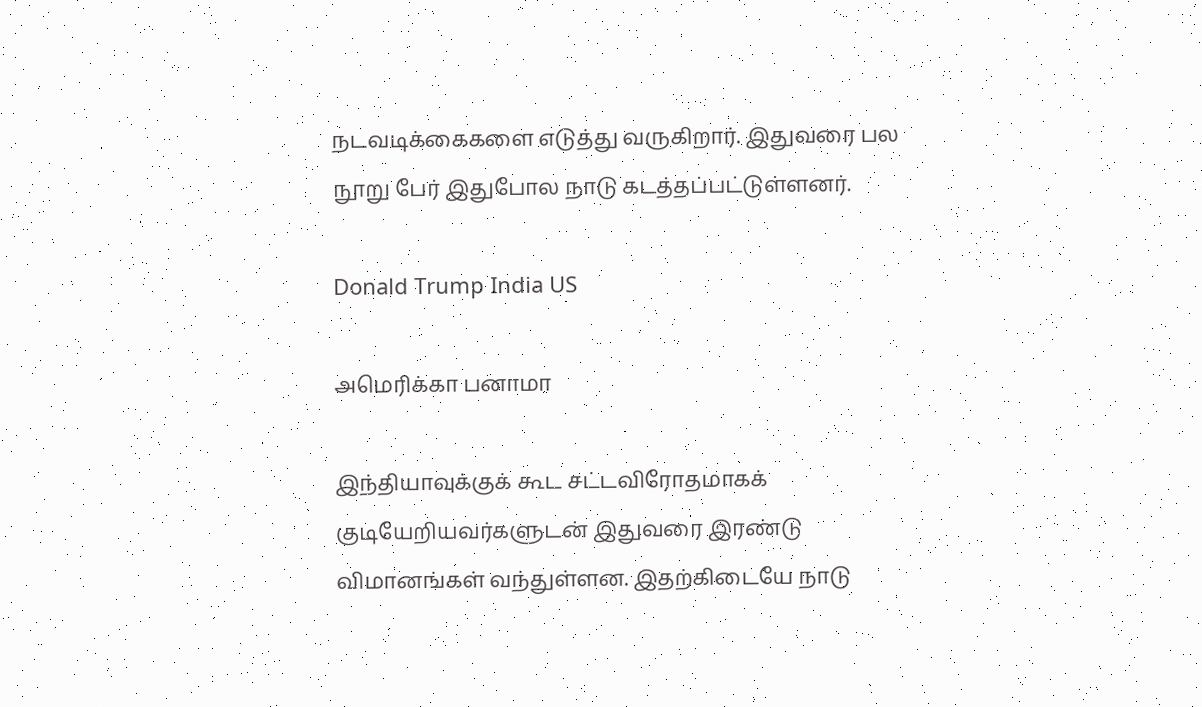நடவடிக்கைகளை எடுத்து வருகிறார். இதுவரை பல நூறு பேர் இதுபோல நாடு கடத்தப்பட்டுள்ளனர்.

Donald Trump India US

அமெரிக்கா பனாமா

இந்தியாவுக்குக் கூட சட்டவிரோதமாகக் குடியேறியவர்களுடன் இதுவரை இரண்டு விமானங்கள் வந்துள்ளன. இதற்கிடையே நாடு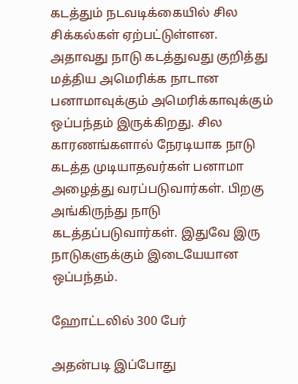கடத்தும் நடவடிக்கையில் சில சிக்கல்கள் ஏற்பட்டுள்ளன. அதாவது நாடு கடத்துவது குறித்து மத்திய அமெரிக்க நாடான பனாமாவுக்கும் அமெரிக்காவுக்கும் ஒப்பந்தம் இருக்கிறது. சில காரணங்களால் நேரடியாக நாடு கடத்த முடியாதவர்கள் பனாமா அழைத்து வரப்படுவார்கள். பிறகு அங்கிருந்து நாடு கடத்தப்படுவார்கள். இதுவே இரு நாடுகளுக்கும் இடையேயான ஒப்பந்தம்.

ஹோட்டலில் 300 பேர்

அதன்படி இப்போது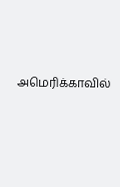அமெரிக்காவில்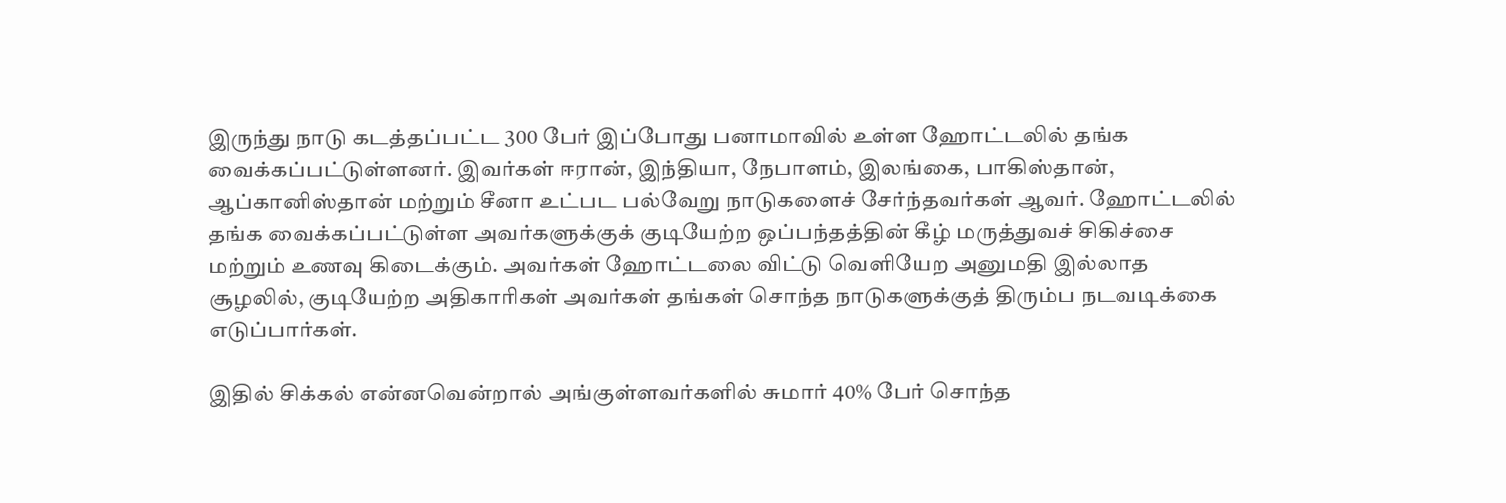இருந்து நாடு கடத்தப்பட்ட 300 பேர் இப்போது பனாமாவில் உள்ள ஹோட்டலில் தங்க வைக்கப்பட்டுள்ளனர். இவர்கள் ஈரான், இந்தியா, நேபாளம், இலங்கை, பாகிஸ்தான், ஆப்கானிஸ்தான் மற்றும் சீனா உட்பட பல்வேறு நாடுகளைச் சேர்ந்தவர்கள் ஆவர். ஹோட்டலில் தங்க வைக்கப்பட்டுள்ள அவர்களுக்குக் குடியேற்ற ஒப்பந்தத்தின் கீழ் மருத்துவச் சிகிச்சை மற்றும் உணவு கிடைக்கும். அவர்கள் ஹோட்டலை விட்டு வெளியேற அனுமதி இல்லாத சூழலில், குடியேற்ற அதிகாரிகள் அவர்கள் தங்கள் சொந்த நாடுகளுக்குத் திரும்ப நடவடிக்கை எடுப்பார்கள்.

இதில் சிக்கல் என்னவென்றால் அங்குள்ளவர்களில் சுமார் 40% பேர் சொந்த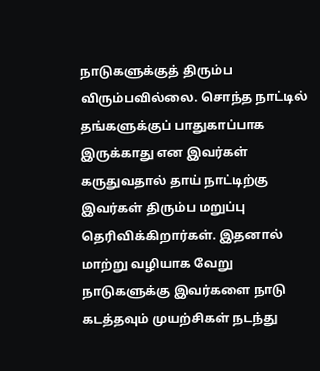நாடுகளுக்குத் திரும்ப விரும்பவில்லை. சொந்த நாட்டில் தங்களுக்குப் பாதுகாப்பாக இருக்காது என இவர்கள் கருதுவதால் தாய் நாட்டிற்கு இவர்கள் திரும்ப மறுப்பு தெரிவிக்கிறார்கள். இதனால் மாற்று வழியாக வேறு நாடுகளுக்கு இவர்களை நாடு கடத்தவும் முயற்சிகள் நடந்து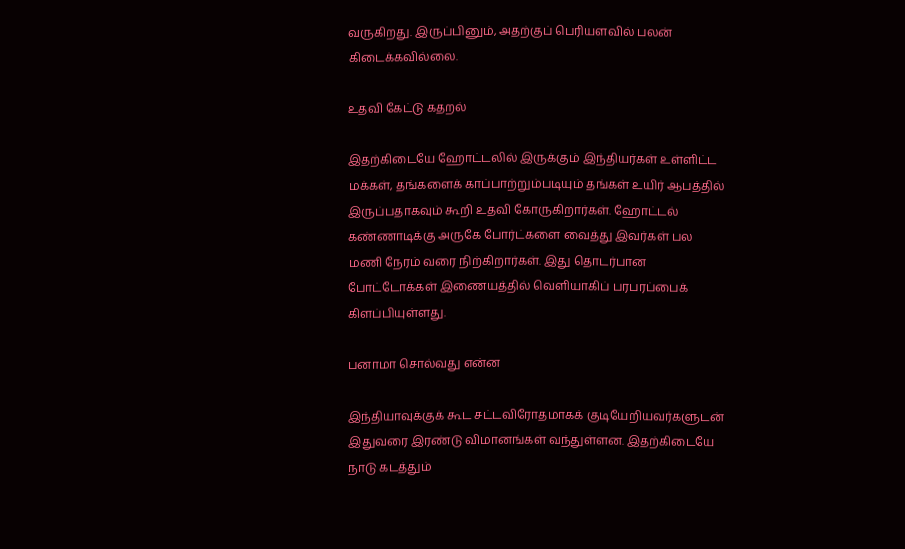வருகிறது. இருப்பினும், அதற்குப் பெரியளவில் பலன் கிடைக்கவில்லை.

உதவி கேட்டு கதறல்

இதற்கிடையே ஹோட்டலில் இருக்கும் இந்தியர்கள் உள்ளிட்ட மக்கள், தங்களைக் காப்பாற்றும்படியும் தங்கள் உயிர் ஆபத்தில் இருப்பதாகவும் கூறி உதவி கோருகிறார்கள். ஹோட்டல் கண்ணாடிக்கு அருகே போர்ட்களை வைத்து இவர்கள் பல மணி நேரம் வரை நிற்கிறார்கள். இது தொடர்பான போட்டோக்கள் இணையத்தில் வெளியாகிப் பரபரப்பைக் கிளப்பியுள்ளது.

பனாமா சொல்வது என்ன

இந்தியாவுக்குக் கூட சட்டவிரோதமாகக் குடியேறியவர்களுடன் இதுவரை இரண்டு விமானங்கள் வந்துள்ளன. இதற்கிடையே நாடு கடத்தும்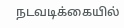நடவடிக்கையில்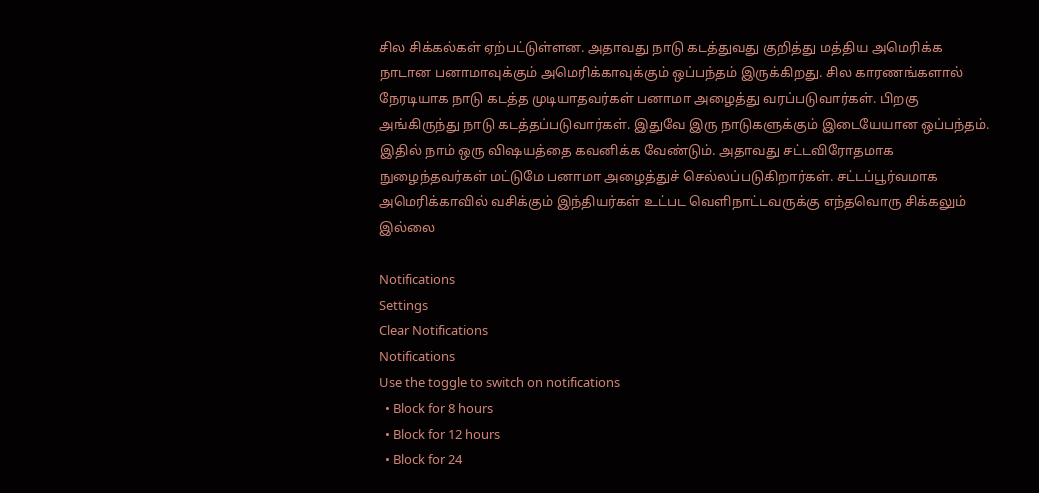சில சிக்கல்கள் ஏற்பட்டுள்ளன. அதாவது நாடு கடத்துவது குறித்து மத்திய அமெரிக்க நாடான பனாமாவுக்கும் அமெரிக்காவுக்கும் ஒப்பந்தம் இருக்கிறது. சில காரணங்களால் நேரடியாக நாடு கடத்த முடியாதவர்கள் பனாமா அழைத்து வரப்படுவார்கள். பிறகு அங்கிருந்து நாடு கடத்தப்படுவார்கள். இதுவே இரு நாடுகளுக்கும் இடையேயான ஒப்பந்தம். இதில் நாம் ஒரு விஷயத்தை கவனிக்க வேண்டும். அதாவது சட்டவிரோதமாக நுழைந்தவர்கள் மட்டுமே பனாமா அழைத்துச் செல்லப்படுகிறார்கள். சட்டப்பூர்வமாக அமெரிக்காவில் வசிக்கும் இந்தியர்கள் உட்பட வெளிநாட்டவருக்கு எந்தவொரு சிக்கலும் இல்லை

Notifications
Settings
Clear Notifications
Notifications
Use the toggle to switch on notifications
  • Block for 8 hours
  • Block for 12 hours
  • Block for 24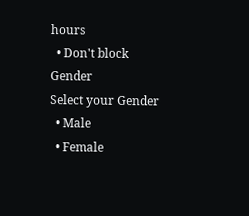hours
  • Don't block
Gender
Select your Gender
  • Male
  • Female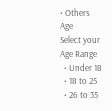• Others
Age
Select your Age Range
  • Under 18
  • 18 to 25
  • 26 to 35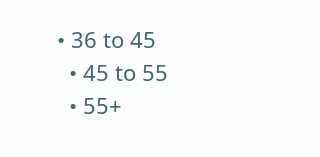• 36 to 45
  • 45 to 55
  • 55+